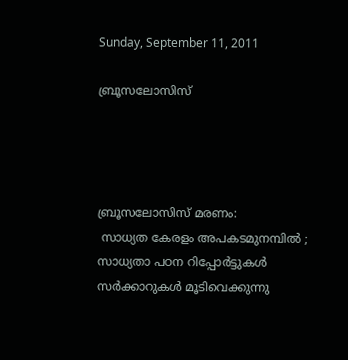Sunday, September 11, 2011

ബ്രൂസലോസിസ്




ബ്രൂസലോസിസ് മരണം:
 സാധ്യത കേരളം അപകടമുനമ്പില്‍ ;
സാധ്യതാ പഠന റിപ്പോര്‍ട്ടുകള്‍ സര്‍ക്കാറുകള്‍ മൂടിവെക്കുന്നു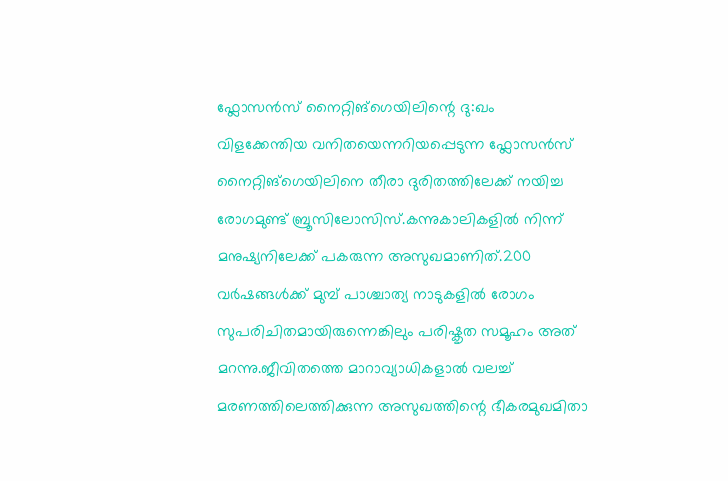ഫ്ലോസന്‍സ് നൈറ്റിങ്ഗെയിലിന്റെ ദു:ഖം
വിളക്കേന്തിയ വനിതയെന്നറിയപ്പെടുന്ന ഫ്ലോസന്‍സ് നൈറ്റിങ്ഗെയിലിനെ തീരാ ദുരിതത്തിലേക്ക് നയിച്ച രോഗമുണ്ട് ബ്രൂസിലോസിസ്.കന്നുകാലികളില്‍ നിന്ന് മനുഷ്യനിലേക്ക് പകരുന്ന അസുഖമാണിത്.200 വര്‍ഷങ്ങള്‍ക്ക് മുമ്പ് പാശ്ചാത്യ നാടുകളില്‍ രോഗം സുപരിചിതമായിരുന്നെങ്കിലും പരിഷ്കൃത സമൂഹം അത് മറന്നു.ജീവിതത്തെ മാറാവ്യാധികളാല്‍ വലച്ച് മരണത്തിലെത്തിക്കുന്ന അസുഖത്തിന്റെ ഭീകരമുഖമിതാ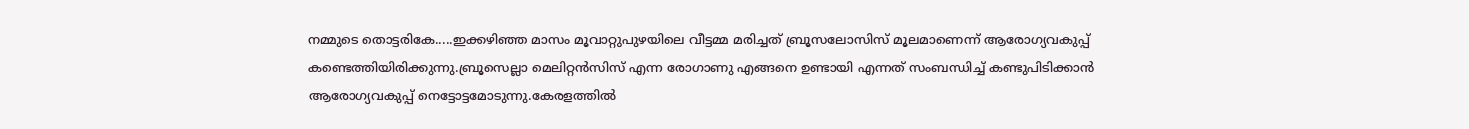നമ്മുടെ തൊട്ടരികേ.....ഇക്കഴിഞ്ഞ മാസം മൂവാറ്റുപുഴയിലെ വീട്ടമ്മ മരിച്ചത് ബ്രൂസലോസിസ് മൂലമാണെന്ന് ആരോഗ്യവകുപ്പ് കണ്ടെത്തിയിരിക്കുന്നു.ബ്രൂസെല്ലാ മെലിറ്റന്‍സിസ് എന്ന രോഗാണു എങ്ങനെ ഉണ്ടായി എന്നത് സംബന്ധിച്ച് കണ്ടുപിടിക്കാന്‍ ആരോഗ്യവകുപ്പ് നെട്ടോട്ടമോടുന്നു.കേരളത്തില്‍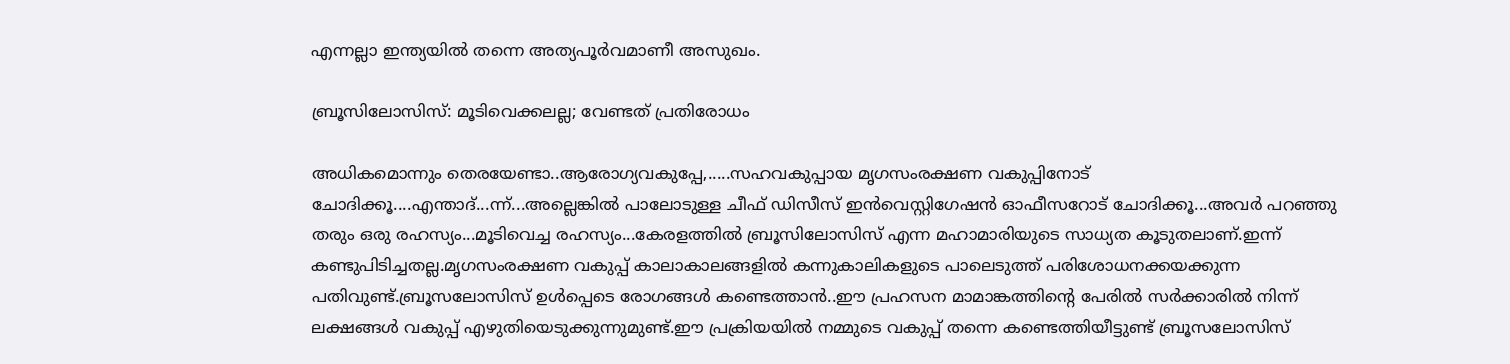എന്നല്ലാ ഇന്ത്യയില്‍ തന്നെ അത്യപൂര്‍വമാണീ അസുഖം.

ബ്രൂസിലോസിസ്: മൂടിവെക്കലല്ല; വേണ്ടത് പ്രതിരോധം

അധികമൊന്നും തെരയേണ്ടാ..ആരോഗ്യവകുപ്പേ,.....സഹവകുപ്പായ മൃഗസംരക്ഷണ വകുപ്പിനോട് ചോദിക്കൂ....എന്താദ്...ന്ന്...അല്ലെങ്കില്‍ പാലോടുള്ള ചീഫ് ഡിസീസ് ഇന്‍വെസ്റ്റിഗേഷന്‍ ഓഫീസറോട് ചോദിക്കൂ...അവര്‍ പറഞ്ഞു തരും ഒരു രഹസ്യം...മൂടിവെച്ച രഹസ്യം...കേരളത്തില്‍ ബ്രൂസിലോസിസ് എന്ന മഹാമാരിയുടെ സാധ്യത കൂടുതലാണ്.ഇന്ന് കണ്ടുപിടിച്ചതല്ല.മൃഗസംരക്ഷണ വകുപ്പ് കാലാകാലങ്ങളില്‍ കന്നുകാലികളുടെ പാലെടുത്ത് പരിശോധനക്കയക്കുന്ന പതിവുണ്ട്.ബ്രൂസലോസിസ് ഉള്‍പ്പെടെ രോഗങ്ങള്‍ കണ്ടെത്താന്‍..ഈ പ്രഹസന മാമാങ്കത്തിന്റെ പേരില്‍ സര്‍ക്കാരില്‍ നിന്ന് ലക്ഷങ്ങള്‍ വകുപ്പ് എഴുതിയെടുക്കുന്നുമുണ്ട്.ഈ പ്രക്രിയയില്‍ നമ്മുടെ വകുപ്പ് തന്നെ കണ്ടെത്തിയീട്ടുണ്ട് ബ്രൂസലോസിസ്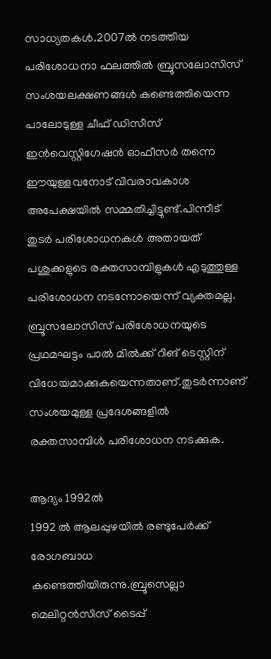സാധ്യതകള്‍.2007ല്‍ നടത്തിയ പരിശോധനാ ഫലത്തില്‍ ബ്രൂസലോസിസ് സംശയലക്ഷണങ്ങള്‍ കണ്ടെത്തിയെന്ന പാലോടുള്ള ചീഫ് ഡിസീസ് ഇന്‍വെസ്റ്റിഗേഷന്‍ ഓഫീസര്‍ തന്നെ ഈയുള്ളവനോട് വിവരാവകാശ അപേക്ഷയില്‍ സമ്മതിച്ചിട്ടുണ്ട്.പിന്നീട് തുടര്‍ പരിശോധനകള്‍ അതായത് പശുക്കളുടെ രക്തസാമ്പിളുകള്‍ എടുത്തുള്ള പരിശോധന നടന്നോയെന്ന് വ്യക്തമല്ല. ബ്രൂസലോസിസ് പരിശോധനയുടെ പ്രഥമഘട്ടം പാല്‍ മില്‍ക്ക് റിങ് ടെസ്റ്റിന് വിധേയമാക്കുകയെന്നതാണ്.തുടര്‍ന്നാണ് സംശയമുള്ള പ്രദേശങ്ങളില്‍ രക്തസാമ്പിള്‍ പരിശോധന നടക്കുക.

ആദ്യം 1992ല്‍
1992 ല്‍ ആലപ്പുഴയില്‍ രണ്ടുപേര്‍ക്ക് രോഗബാധ കണ്ടെത്തിയിരുന്നു.ബ്രൂസെല്ലാ മെലിറ്റന്‍സിസ് ടൈപ്പ്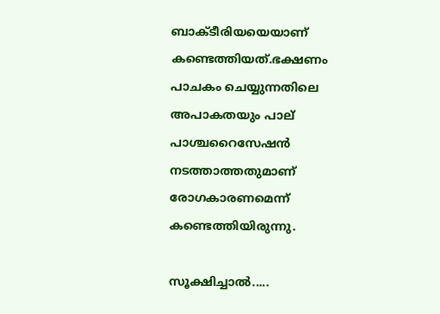ബാക്ടീരിയയെയാണ് കണ്ടെത്തിയത്.ഭക്ഷണം പാചകം ചെയ്യുന്നതിലെ അപാകതയും പാല് പാശ്ചറൈസേഷന്‍ നടത്താത്തതുമാണ് രോഗകാരണമെന്ന് കണ്ടെത്തിയിരുന്നു.

സൂക്ഷിച്ചാല്‍.....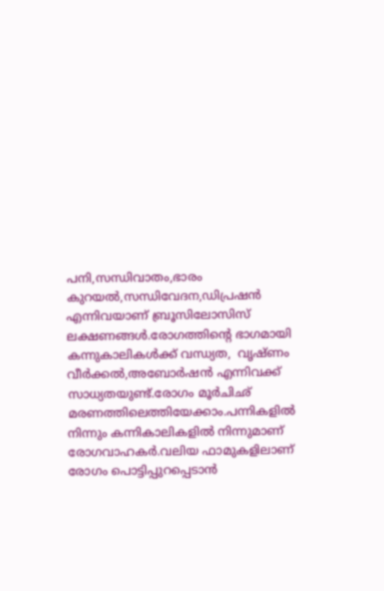പനി,സന്ധിവാതം,ഭാരം കുറയല്‍,സന്ധിവേദന,ഡിപ്രഷന്‍ എന്നിവയാണ് ബ്രൂസിലോസിസ് ലക്ഷണങ്ങള്‍.രോഗത്തിന്റെ ഭാഗമായി കന്നുകാലികള്‍ക്ക് വന്ധ്യത,  വൃഷ്ണം വീര്‍ക്കല്‍,അബോര്‍ഷന്‍ എന്നിവക്ക് സാധ്യതയുണ്ട്.രോഗം മൂര്‍ചിഛ് മരണത്തിലെത്തിയേക്കാം.പന്നികളില്‍ നിന്നും കന്നികാലികളില്‍ നിന്നുമാണ് രോഗവാഹകര്‍.വലിയ ഫാമുകളിലാണ് രോഗം പൊട്ടിപ്പുറപ്പെടാന്‍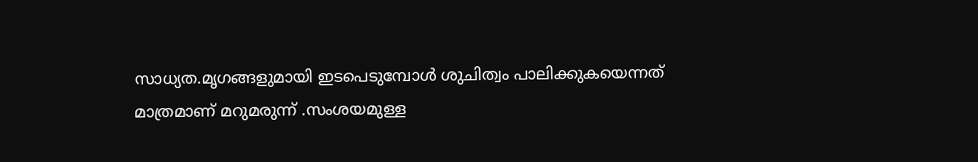സാധ്യത.മൃഗങ്ങളുമായി ഇടപെടുമ്പോള്‍ ശുചിത്വം പാലിക്കുകയെന്നത് മാത്രമാണ് മറുമരുന്ന് .സംശയമുള്ള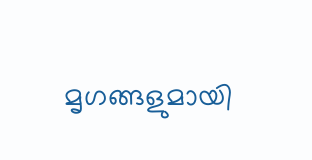മൃഗങ്ങളുമായി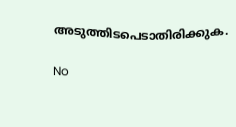അടുത്തിടപെടാതിരിക്കുക.

No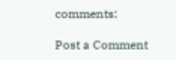comments:

Post a Comment